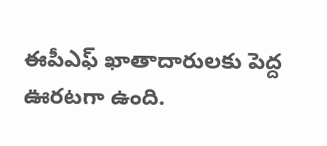ఈపీఎఫ్ ఖాతాదారులకు పెద్ద ఊరటగా ఉంది.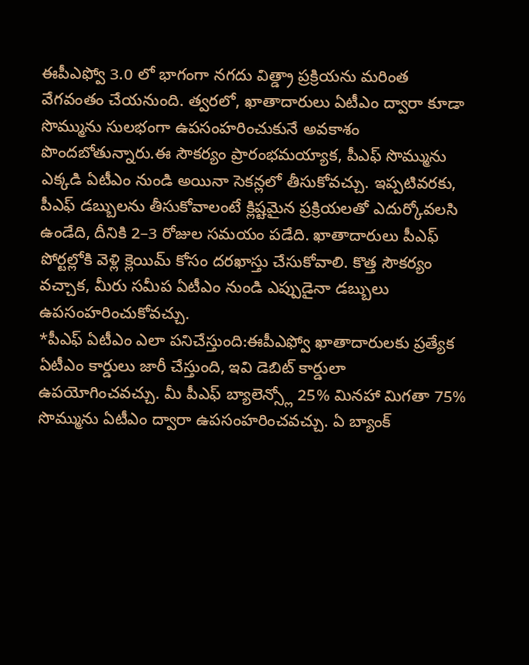ఈపీఎఫ్వో 3.0 లో భాగంగా నగదు విత్డ్రా ప్రక్రియను మరింత వేగవంతం చేయనుంది. త్వరలో, ఖాతాదారులు ఏటీఎం ద్వారా కూడా సొమ్మును సులభంగా ఉపసంహరించుకునే అవకాశం పొందబోతున్నారు.ఈ సౌకర్యం ప్రారంభమయ్యాక, పీఎఫ్ సొమ్మును ఎక్కడి ఏటీఎం నుండి అయినా సెకన్లలో తీసుకోవచ్చు. ఇప్పటివరకు, పీఎఫ్ డబ్బులను తీసుకోవాలంటే క్లిష్టమైన ప్రక్రియలతో ఎదుర్కోవలసి ఉండేది, దీనికి 2–3 రోజుల సమయం పడేది. ఖాతాదారులు పీఎఫ్ పోర్టల్లోకి వెళ్లి క్లెయిమ్ కోసం దరఖాస్తు చేసుకోవాలి. కొత్త సౌకర్యం వచ్చాక, మీరు సమీప ఏటీఎం నుండి ఎప్పుడైనా డబ్బులు ఉపసంహరించుకోవచ్చు.
*పీఎఫ్ ఏటీఎం ఎలా పనిచేస్తుంది:ఈపీఎఫ్వో ఖాతాదారులకు ప్రత్యేక ఏటీఎం కార్డులు జారీ చేస్తుంది, ఇవి డెబిట్ కార్డులా ఉపయోగించవచ్చు. మీ పీఎఫ్ బ్యాలెన్స్లో 25% మినహా మిగతా 75% సొమ్మును ఏటీఎం ద్వారా ఉపసంహరించవచ్చు. ఏ బ్యాంక్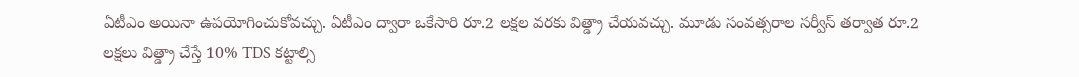ఏటీఎం అయినా ఉపయోగించుకోవచ్చు. ఏటీఎం ద్వారా ఒకేసారి రూ.2 లక్షల వరకు విత్డ్రా చేయవచ్చు. మూడు సంవత్సరాల సర్వీస్ తర్వాత రూ.2 లక్షలు విత్డ్రా చేస్తే 10% TDS కట్టాల్సి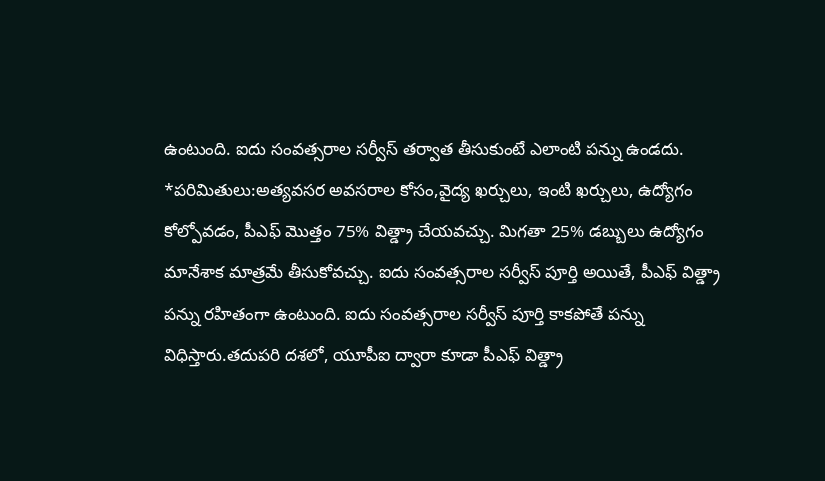ఉంటుంది. ఐదు సంవత్సరాల సర్వీస్ తర్వాత తీసుకుంటే ఎలాంటి పన్ను ఉండదు.
*పరిమితులు:అత్యవసర అవసరాల కోసం,వైద్య ఖర్చులు, ఇంటి ఖర్చులు, ఉద్యోగం కోల్పోవడం, పీఎఫ్ మొత్తం 75% విత్డ్రా చేయవచ్చు. మిగతా 25% డబ్బులు ఉద్యోగం మానేశాక మాత్రమే తీసుకోవచ్చు. ఐదు సంవత్సరాల సర్వీస్ పూర్తి అయితే, పీఎఫ్ విత్డ్రా పన్ను రహితంగా ఉంటుంది. ఐదు సంవత్సరాల సర్వీస్ పూర్తి కాకపోతే పన్ను విధిస్తారు.తదుపరి దశలో, యూపీఐ ద్వారా కూడా పీఎఫ్ విత్డ్రా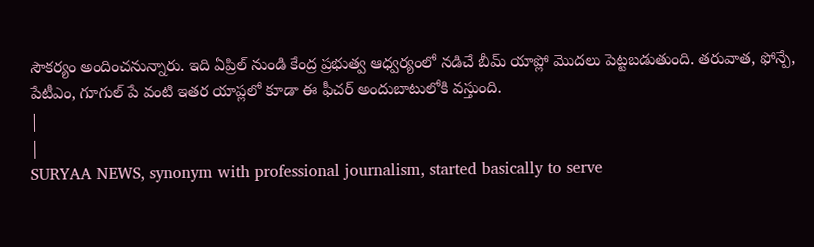సౌకర్యం అందించనున్నారు. ఇది ఏప్రిల్ నుండి కేంద్ర ప్రభుత్వ ఆధ్వర్యంలో నడిచే బీమ్ యాప్లో మొదలు పెట్టబడుతుంది. తరువాత, ఫోన్పే, పేటీఎం, గూగుల్ పే వంటి ఇతర యాప్లలో కూడా ఈ ఫీచర్ అందుబాటులోకి వస్తుంది.
|
|
SURYAA NEWS, synonym with professional journalism, started basically to serve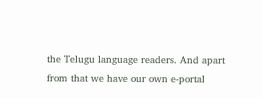the Telugu language readers. And apart from that we have our own e-portal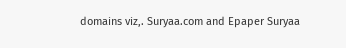domains viz,. Suryaa.com and Epaper Suryaa